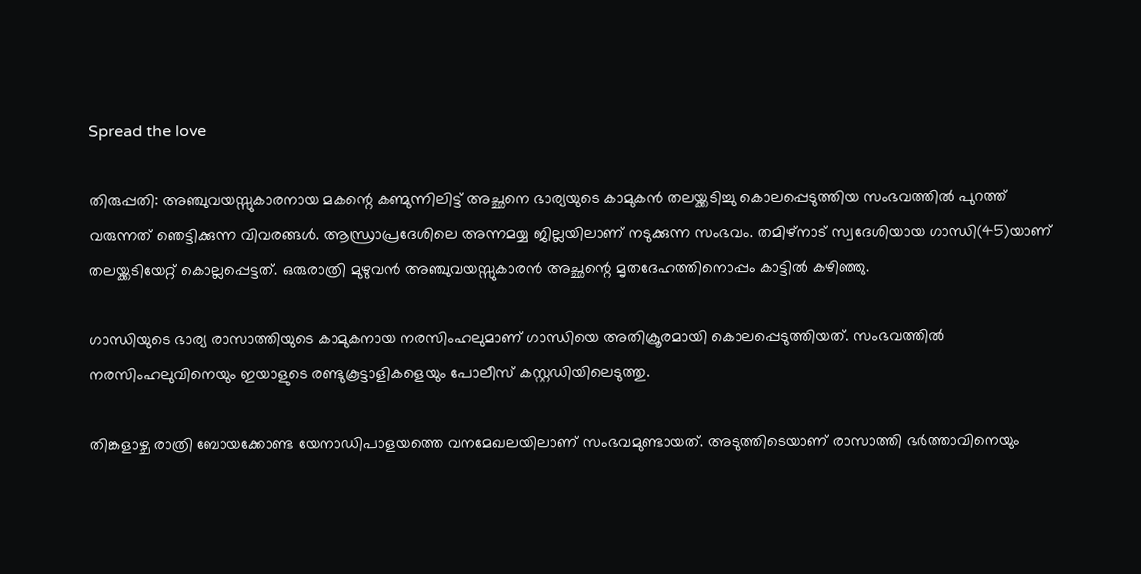Spread the love

തിരുപ്പതി: അഞ്ചുവയസ്സുകാരനായ മകന്റെ കണ്മുന്നിലിട്ട് അച്ഛനെ ഭാര്യയുടെ കാമുകൻ തലയ്ക്കടിച്ചു കൊലപ്പെടുത്തിയ സംഭവത്തിൽ പുറത്ത് വരുന്നത് ഞെട്ടിക്കുന്ന വിവരങ്ങൾ. ആന്ധ്രാപ്രദേശിലെ അന്നമയ്യ ജില്ലയിലാണ് നടുക്കുന്ന സംഭവം. തമിഴ്‌നാട് സ്വദേശിയായ ഗാന്ധി(45)യാണ് തലയ്ക്കടിയേറ്റ് കൊല്ലപ്പെട്ടത്. ഒരുരാത്രി മുഴുവൻ അഞ്ചുവയസ്സുകാരൻ അച്ഛന്റെ മൃതദേഹത്തിനൊപ്പം കാട്ടിൽ കഴിഞ്ഞു.

ഗാന്ധിയുടെ ഭാര്യ രാസാത്തിയുടെ കാമുകനായ നരസിംഹലുമാണ് ഗാന്ധിയെ അതിക്രൂരമായി കൊലപ്പെടുത്തിയത്. സംഭവത്തിൽ നരസിംഹലുവിനെയും ഇയാളുടെ രണ്ടുകൂട്ടാളികളെയും പോലീസ് കസ്റ്റഡിയിലെടുത്തു.

തിങ്കളാഴ്ച രാത്രി ബോയക്കോണ്ട യേനാഡിപാളയത്തെ വനമേഖലയിലാണ് സംഭവമുണ്ടായത്. അടുത്തിടെയാണ് രാസാത്തി ഭർത്താവിനെയും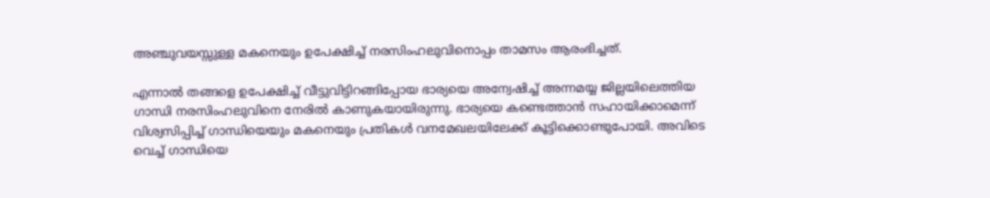അഞ്ചുവയസ്സുള്ള മകനെയും ഉപേക്ഷിച്ച് നരസിംഹലുവിനൊപ്പം താമസം ആരംഭിച്ചത്.

എന്നാൽ തങ്ങളെ ഉപേക്ഷിച്ച് വീട്ടുവിട്ടിറങ്ങിപ്പോയ ഭാര്യയെ അന്വേഷിച്ച് അന്നമയ്യ ജില്ലയിലെത്തിയ ഗാന്ധി നരസിംഹലുവിനെ നേരിൽ കാണുകയായിരുന്നു. ഭാര്യയെ കണ്ടെത്താൻ സഹായിക്കാമെന്ന് വിശ്വസിപ്പിച്ച് ഗാന്ധിയെയും മകനെയും പ്രതികൾ വനമേഖലയിലേക്ക് കൂട്ടിക്കൊണ്ടുപോയി. അവിടെ വെച്ച് ഗാന്ധിയെ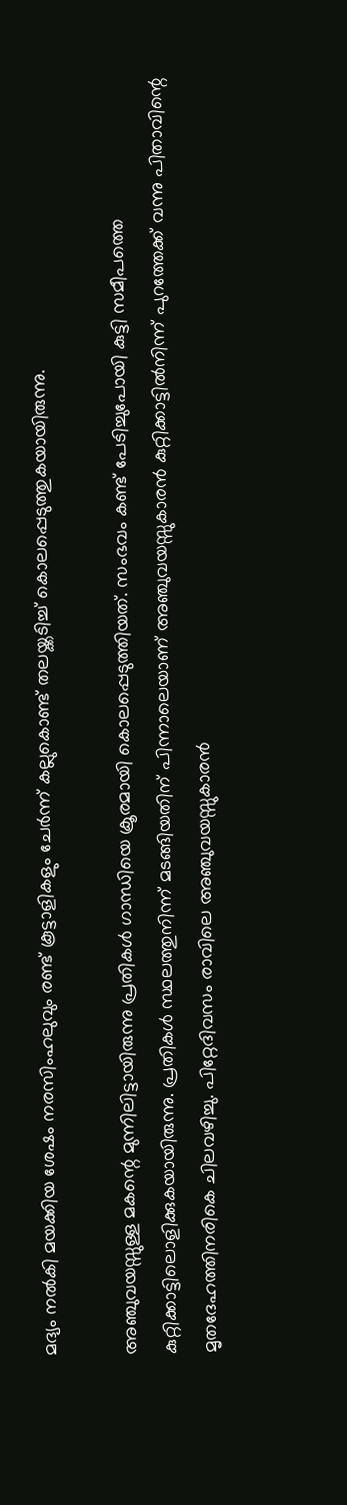മദ്യം നൽകി മയക്കിയ ശേഷം നരസിംഹലുവും രണ്ട് കൂട്ടാളികളും ചേർന്ന് കല്ലുകൊണ്ട് തലയ്ക്കടിച്ച് കൊലപ്പെടുത്തുകയായിരുന്നു.

അഞ്ചുവയസ്സുള്ള മകന്റെ മുന്നിലിട്ടായിരുന്നു പ്രതികൾ ഗാന്ധിയെ ക്രൂരമായി കൊലപ്പെടുത്തിയത്. സംഭവം കണ്ട് പേടിച്ചുപോയി കുട്ടി സമീപത്തെ കുറ്റിക്കാട്ടിലൊളിക്കുകയായിരുന്നു. പ്രതികൾ സ്ഥലത്തുനിന്ന് മടങ്ങിയതിന് പിന്നാലെയാണ് അഞ്ചുവയസ്സുകാരൻ കുറ്റിക്കാട്ടിൽനിന്ന് പുറത്തേക്ക് വന്നു പിതാവിന്റെ മൃതദേഹത്തിനരികെ ചിലവഴിച്ചു. പിറ്റേദിവസം രാവിലെ അഞ്ചുവയസ്സുകാരൻ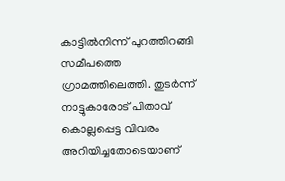കാട്ടിൽനിന്ന് പുറത്തിറങ്ങി സമീപത്തെ ഗ്രാമത്തിലെത്തി. തുടർന്ന് നാട്ടുകാരോട് പിതാവ് കൊല്ലപ്പെട്ട വിവരം അറിയിച്ചതോടെയാണ്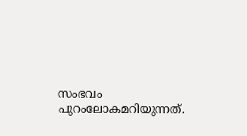സംഭവം പുറംലോകമറിയുന്നത്.